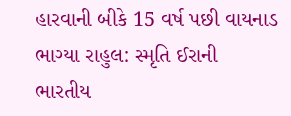હારવાની બીકે 15 વર્ષ પછી વાયનાડ ભાગ્યા રાહુલ: સ્મૃતિ ઈરાની
ભારતીય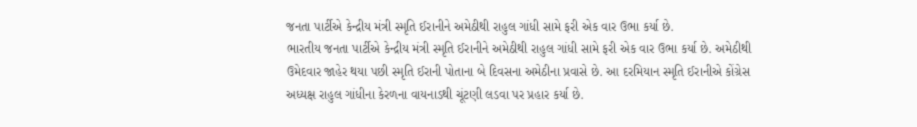જનતા પાર્ટીએ કેન્દ્રીય મંત્રી સ્મૃતિ ઈરાનીને અમેઠીથી રાહુલ ગાંધી સામે ફરી એક વાર ઉભા કર્યા છે.
ભારતીય જનતા પાર્ટીએ કેન્દ્રીય મંત્રી સ્મૃતિ ઈરાનીને અમેઠીથી રાહુલ ગાંધી સામે ફરી એક વાર ઉભા કર્યા છે. અમેઠીથી ઉમેદવાર જાહેર થયા પછી સ્મૃતિ ઈરાની પોતાના બે દિવસના અમેઠીના પ્રવાસે છે. આ દરમિયાન સ્મૃતિ ઈરાનીએ કોંગ્રેસ અધ્યક્ષ રાહુલ ગાંધીના કેરળના વાયનાડથી ચૂંટણી લડવા પર પ્રહાર કર્યા છે.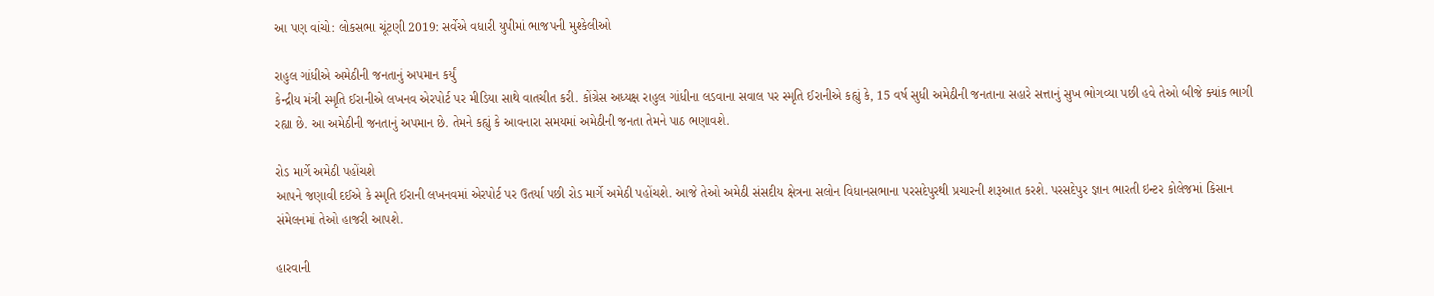આ પણ વાંચો: લોકસભા ચૂંટણી 2019: સર્વેએ વધારી યુપીમાં ભાજપની મુશ્કેલીઓ

રાહુલ ગાંધીએ અમેઠીની જનતાનું અપમાન કર્યું
કેન્દ્રીય મંત્રી સ્મૃતિ ઈરાનીએ લખનવ એરપોર્ટ પર મીડિયા સાથે વાતચીત કરી. કોંગ્રેસ અધ્યક્ષ રાહુલ ગાંધીના લડવાના સવાલ પર સ્મૃતિ ઈરાનીએ કહ્યું કે, 15 વર્ષ સુધી અમેઠીની જનતાના સહારે સત્તાનું સુખ ભોગવ્યા પછી હવે તેઓ બીજે ક્યાંક ભાગી રહ્યા છે. આ અમેઠીની જનતાનું અપમાન છે. તેમને કહ્યું કે આવનારા સમયમાં અમેઠીની જનતા તેમને પાઠ ભણાવશે.

રોડ માર્ગે અમેઠી પહોંચશે
આપને જણાવી દઈએ કે સ્મૃતિ ઈરાની લખનવમાં એરપોર્ટ પર ઉતર્યા પછી રોડ માર્ગે અમેઠી પહોંચશે. આજે તેઓ અમેઠી સંસદીય ક્ષેત્રના સલોન વિધાનસભાના પરસદેપુરથી પ્રચારની શરૂઆત કરશે. પરસદેપુર જ્ઞાન ભારતી ઇન્ટર કોલેજમાં કિસાન સંમેલનમાં તેઓ હાજરી આપશે.

હારવાની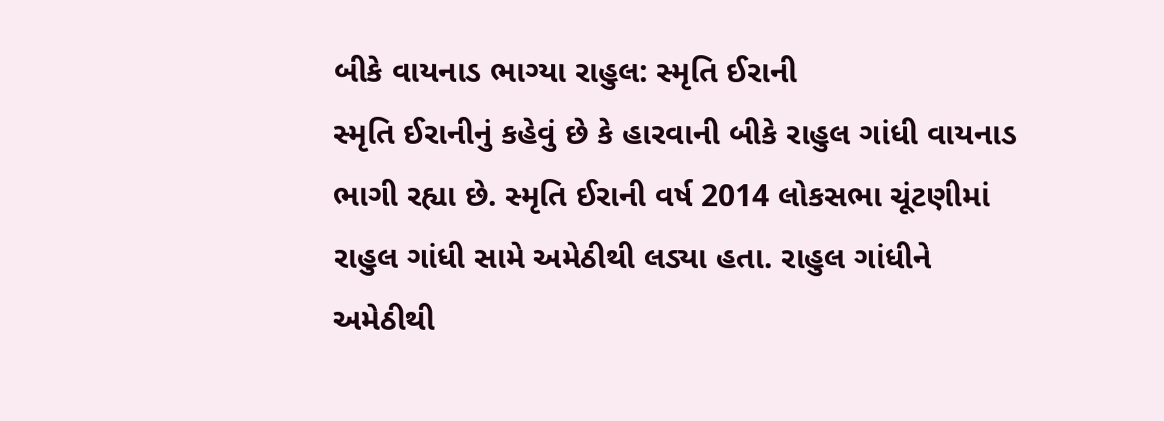બીકે વાયનાડ ભાગ્યા રાહુલ: સ્મૃતિ ઈરાની
સ્મૃતિ ઈરાનીનું કહેવું છે કે હારવાની બીકે રાહુલ ગાંધી વાયનાડ ભાગી રહ્યા છે. સ્મૃતિ ઈરાની વર્ષ 2014 લોકસભા ચૂંટણીમાં રાહુલ ગાંધી સામે અમેઠીથી લડ્યા હતા. રાહુલ ગાંધીને અમેઠીથી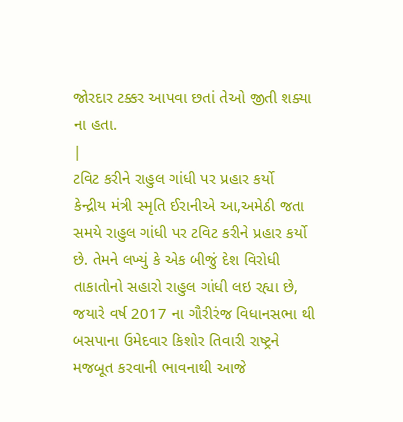જોરદાર ટક્કર આપવા છતાં તેઓ જીતી શક્યા ના હતા.
|
ટવિટ કરીને રાહુલ ગાંધી પર પ્રહાર કર્યો
કેન્દ્રીય મંત્રી સ્મૃતિ ઈરાનીએ આ,અમેઠી જતા સમયે રાહુલ ગાંધી પર ટવિટ કરીને પ્રહાર કર્યો છે. તેમને લખ્યું કે એક બીજું દેશ વિરોધી તાકાતોનો સહારો રાહુલ ગાંધી લઇ રહ્યા છે, જયારે વર્ષ 2017 ના ગૌરીરંજ વિધાનસભા થી બસપાના ઉમેદવાર કિશોર તિવારી રાષ્ટ્રને મજબૂત કરવાની ભાવનાથી આજે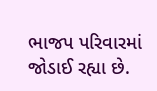ભાજપ પરિવારમાં જોડાઈ રહ્યા છે.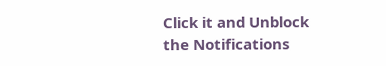Click it and Unblock the Notifications